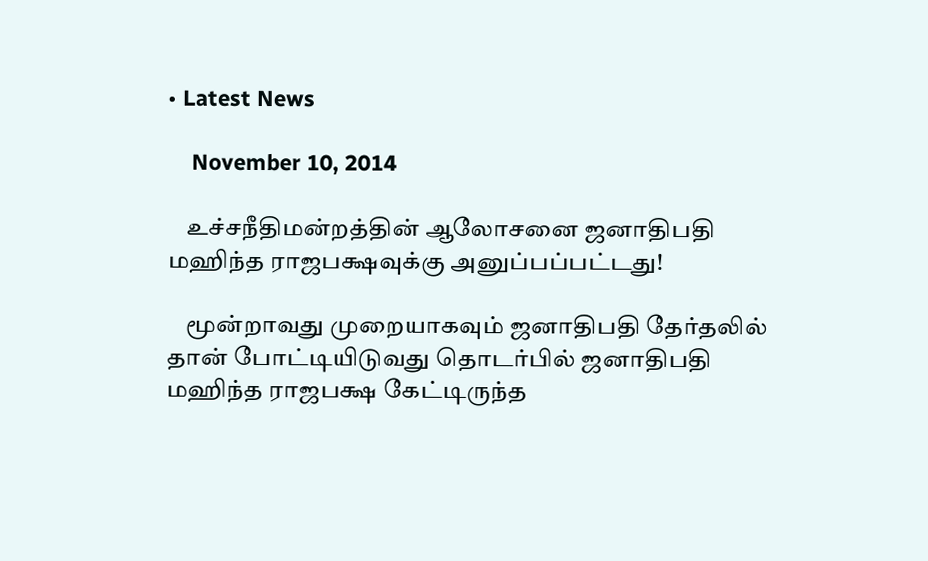• Latest News

    November 10, 2014

    உச்சநீதிமன்றத்தின் ஆலோசனை ஜனாதிபதி மஹிந்த ராஜபக்ஷவுக்கு அனுப்பப்பட்டது!

    மூன்றாவது முறையாகவும் ஜனாதிபதி தேர்தலில் தான் போட்டியிடுவது தொடர்பில் ஜனாதிபதி மஹிந்த ராஜபக்ஷ கேட்டிருந்த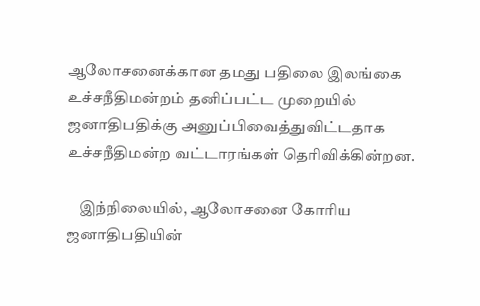ஆலோசனைக்கான தமது பதிலை இலங்கை உச்சநீதிமன்றம் தனிப்பட்ட முறையில் ஜனாதிபதிக்கு அனுப்பிவைத்துவிட்டதாக உச்சநீதிமன்ற வட்டாரங்கள் தெரிவிக்கின்றன.

    இந்நிலையில், ஆலோசனை கோரிய ஜனாதிபதியின்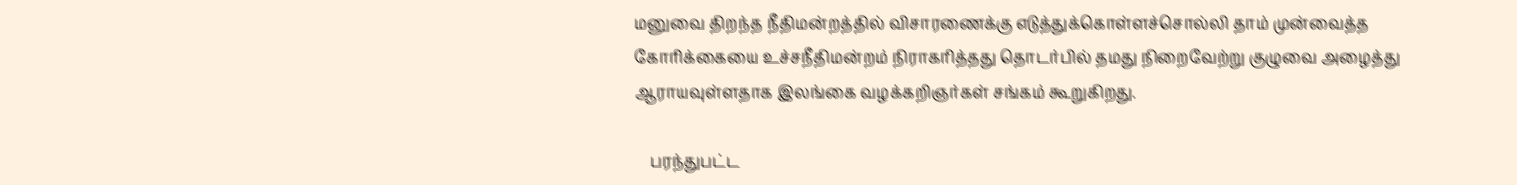மனுவை திறந்த நீதிமன்றத்தில் விசாரணைக்கு எடுத்துக்கொள்ளச்சொல்லி தாம் முன்வைத்த கோரிக்கையை உச்சநீதிமன்றம் நிராகரித்தது தொடர்பில் தமது நிறைவேற்று குழுவை அழைத்து ஆராயவுள்ளதாக இலங்கை வழக்கறிஞர்கள் சங்கம் கூறுகிறது.

    பரந்துபட்ட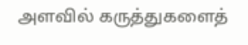அளவில் கருத்துகளைத்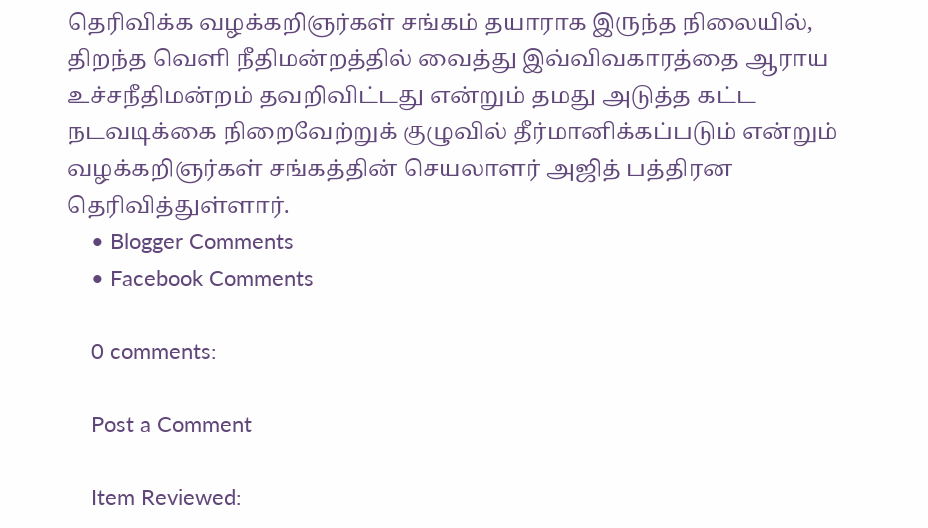தெரிவிக்க வழக்கறிஞர்கள் சங்கம் தயாராக இருந்த நிலையில், திறந்த வெளி நீதிமன்றத்தில் வைத்து இவ்விவகாரத்தை ஆராய உச்சநீதிமன்றம் தவறிவிட்டது என்றும் தமது அடுத்த கட்ட நடவடிக்கை நிறைவேற்றுக் குழுவில் தீர்மானிக்கப்படும் என்றும் வழக்கறிஞர்கள் சங்கத்தின் செயலாளர் அஜித் பத்திரன தெரிவித்துள்ளார்.
    • Blogger Comments
    • Facebook Comments

    0 comments:

    Post a Comment

    Item Reviewed: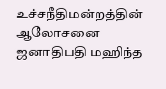உச்சநீதிமன்றத்தின் ஆலோசனை ஜனாதிபதி மஹிந்த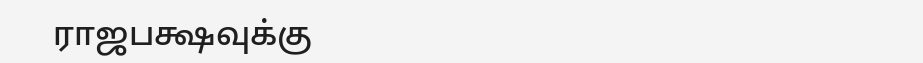ராஜபக்ஷவுக்கு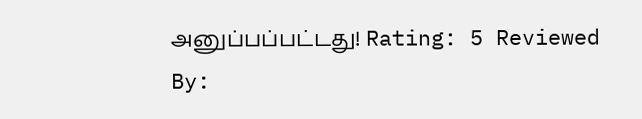அனுப்பப்பட்டது! Rating: 5 Reviewed By: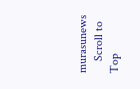murasunews
    Scroll to Top